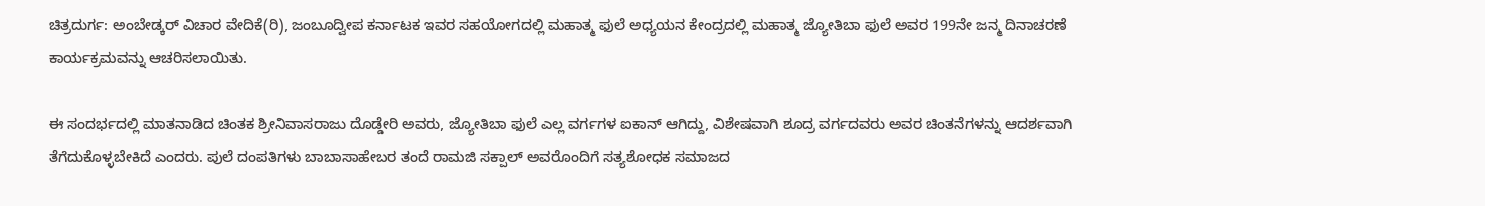ಚಿತ್ರದುರ್ಗ: ಅಂಬೇಡ್ಕರ್ ವಿಚಾರ ವೇದಿಕೆ(ರಿ), ಜಂಬೂದ್ವೀಪ ಕರ್ನಾಟಕ ಇವರ ಸಹಯೋಗದಲ್ಲಿ ಮಹಾತ್ಮ ಫುಲೆ ಅಧ್ಯಯನ ಕೇಂದ್ರದಲ್ಲಿ ಮಹಾತ್ಮ ಜ್ಯೋತಿಬಾ ಫುಲೆ ಅವರ 199ನೇ ಜನ್ಮ ದಿನಾಚರಣೆ ಕಾರ್ಯಕ್ರಮವನ್ನು ಆಚರಿಸಲಾಯಿತು.

ಈ ಸಂದರ್ಭದಲ್ಲಿ ಮಾತನಾಡಿದ ಚಿಂತಕ ಶ್ರೀನಿವಾಸರಾಜು ದೊಡ್ಡೇರಿ ಅವರು, ಜ್ಯೋತಿಬಾ ಫುಲೆ ಎಲ್ಲ ವರ್ಗಗಳ ಐಕಾನ್ ಆಗಿದ್ದು, ವಿಶೇಷವಾಗಿ ಶೂದ್ರ ವರ್ಗದವರು ಅವರ ಚಿಂತನೆಗಳನ್ನು ಆದರ್ಶವಾಗಿ ತೆಗೆದುಕೊಳ್ಳಬೇಕಿದೆ ಎಂದರು. ಪುಲೆ ದಂಪತಿಗಳು ಬಾಬಾಸಾಹೇಬರ ತಂದೆ ರಾಮಜಿ ಸಕ್ಪಾಲ್ ಅವರೊಂದಿಗೆ ಸತ್ಯಶೋಧಕ ಸಮಾಜದ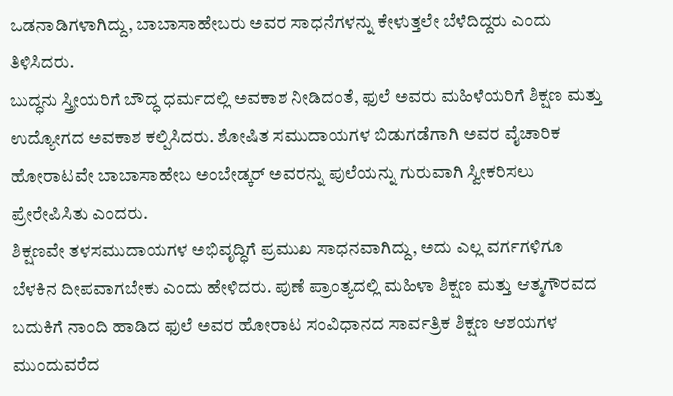ಒಡನಾಡಿಗಳಾಗಿದ್ದು, ಬಾಬಾಸಾಹೇಬರು ಅವರ ಸಾಧನೆಗಳನ್ನು ಕೇಳುತ್ತಲೇ ಬೆಳೆದಿದ್ದರು ಎಂದು ತಿಳಿಸಿದರು.
ಬುದ್ಧನು ಸ್ತ್ರೀಯರಿಗೆ ಬೌದ್ಧ ಧರ್ಮದಲ್ಲಿ ಅವಕಾಶ ನೀಡಿದಂತೆ, ಫುಲೆ ಅವರು ಮಹಿಳೆಯರಿಗೆ ಶಿಕ್ಷಣ ಮತ್ತು ಉದ್ಯೋಗದ ಅವಕಾಶ ಕಲ್ಪಿಸಿದರು. ಶೋಷಿತ ಸಮುದಾಯಗಳ ಬಿಡುಗಡೆಗಾಗಿ ಅವರ ವೈಚಾರಿಕ ಹೋರಾಟವೇ ಬಾಬಾಸಾಹೇಬ ಅಂಬೇಡ್ಕರ್ ಅವರನ್ನು ಪುಲೆಯನ್ನು ಗುರುವಾಗಿ ಸ್ವೀಕರಿಸಲು ಪ್ರೇರೇಪಿಸಿತು ಎಂದರು.
ಶಿಕ್ಷಣವೇ ತಳಸಮುದಾಯಗಳ ಅಭಿವೃದ್ಧಿಗೆ ಪ್ರಮುಖ ಸಾಧನವಾಗಿದ್ದು, ಅದು ಎಲ್ಲ ವರ್ಗಗಳಿಗೂ ಬೆಳಕಿನ ದೀಪವಾಗಬೇಕು ಎಂದು ಹೇಳಿದರು. ಪುಣೆ ಪ್ರಾಂತ್ಯದಲ್ಲಿ ಮಹಿಳಾ ಶಿಕ್ಷಣ ಮತ್ತು ಆತ್ಮಗೌರವದ ಬದುಕಿಗೆ ನಾಂದಿ ಹಾಡಿದ ಫುಲೆ ಅವರ ಹೋರಾಟ ಸಂವಿಧಾನದ ಸಾರ್ವತ್ರಿಕ ಶಿಕ್ಷಣ ಆಶಯಗಳ ಮುಂದುವರೆದ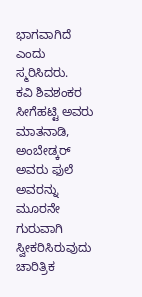ಭಾಗವಾಗಿದೆ ಎಂದು ಸ್ಮರಿಸಿದರು.
ಕವಿ ಶಿವಶಂಕರ ಸೀಗೆಹಟ್ಟಿ ಅವರು ಮಾತನಾಡಿ, ಅಂಬೇಡ್ಕರ್ ಅವರು ಫುಲೆ ಅವರನ್ನು ಮೂರನೇ ಗುರುವಾಗಿ ಸ್ವೀಕರಿಸಿರುವುದು ಚಾರಿತ್ರಿಕ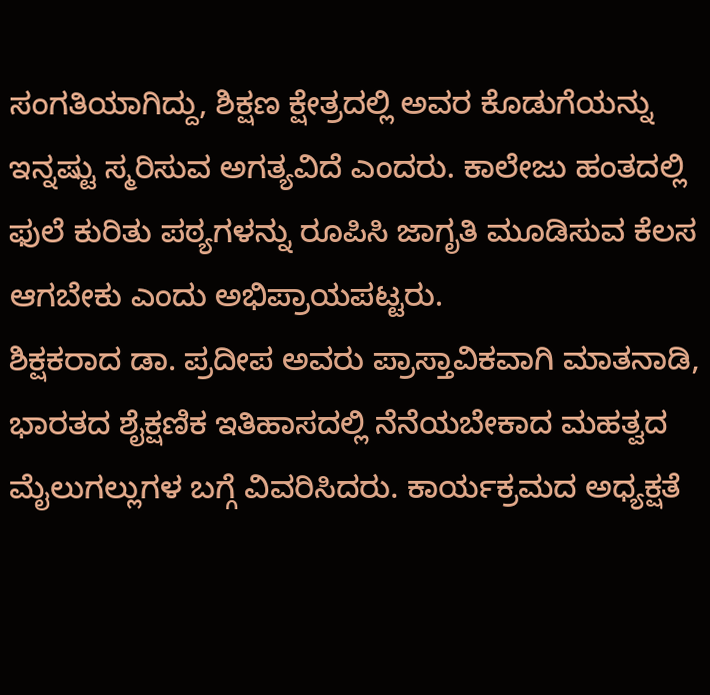ಸಂಗತಿಯಾಗಿದ್ದು, ಶಿಕ್ಷಣ ಕ್ಷೇತ್ರದಲ್ಲಿ ಅವರ ಕೊಡುಗೆಯನ್ನು ಇನ್ನಷ್ಟು ಸ್ಮರಿಸುವ ಅಗತ್ಯವಿದೆ ಎಂದರು. ಕಾಲೇಜು ಹಂತದಲ್ಲಿ ಫುಲೆ ಕುರಿತು ಪಠ್ಯಗಳನ್ನು ರೂಪಿಸಿ ಜಾಗೃತಿ ಮೂಡಿಸುವ ಕೆಲಸ ಆಗಬೇಕು ಎಂದು ಅಭಿಪ್ರಾಯಪಟ್ಟರು.
ಶಿಕ್ಷಕರಾದ ಡಾ. ಪ್ರದೀಪ ಅವರು ಪ್ರಾಸ್ತಾವಿಕವಾಗಿ ಮಾತನಾಡಿ, ಭಾರತದ ಶೈಕ್ಷಣಿಕ ಇತಿಹಾಸದಲ್ಲಿ ನೆನೆಯಬೇಕಾದ ಮಹತ್ವದ ಮೈಲುಗಲ್ಲುಗಳ ಬಗ್ಗೆ ವಿವರಿಸಿದರು. ಕಾರ್ಯಕ್ರಮದ ಅಧ್ಯಕ್ಷತೆ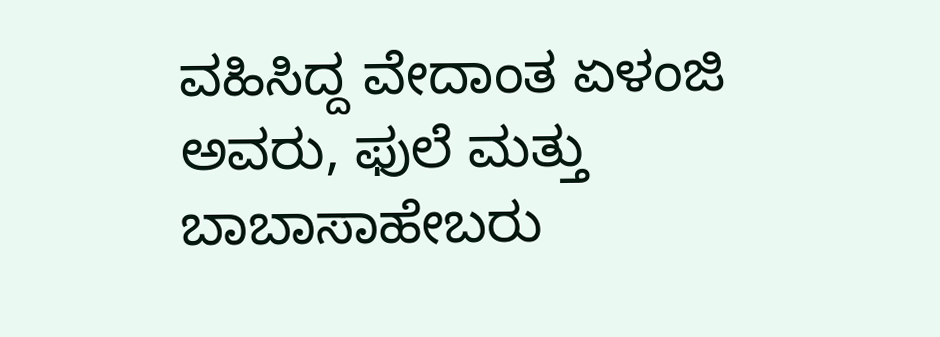ವಹಿಸಿದ್ದ ವೇದಾಂತ ಏಳಂಜಿ ಅವರು, ಫುಲೆ ಮತ್ತು ಬಾಬಾಸಾಹೇಬರು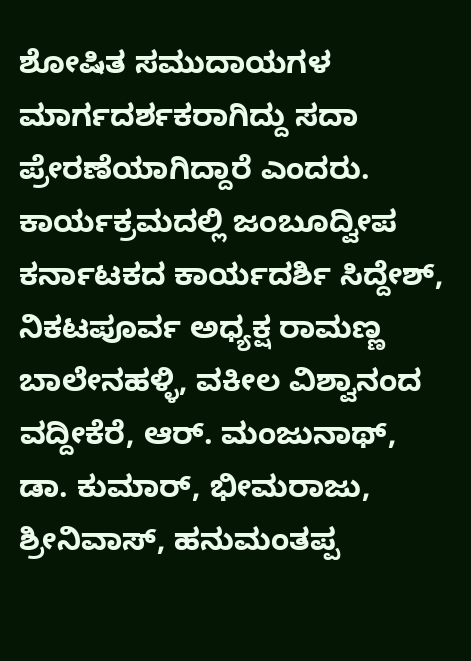ಶೋಷಿತ ಸಮುದಾಯಗಳ ಮಾರ್ಗದರ್ಶಕರಾಗಿದ್ದು ಸದಾ ಪ್ರೇರಣೆಯಾಗಿದ್ದಾರೆ ಎಂದರು.
ಕಾರ್ಯಕ್ರಮದಲ್ಲಿ ಜಂಬೂದ್ವೀಪ ಕರ್ನಾಟಕದ ಕಾರ್ಯದರ್ಶಿ ಸಿದ್ದೇಶ್, ನಿಕಟಪೂರ್ವ ಅಧ್ಯಕ್ಷ ರಾಮಣ್ಣ ಬಾಲೇನಹಳ್ಳಿ, ವಕೀಲ ವಿಶ್ವಾನಂದ ವದ್ದೀಕೆರೆ, ಆರ್. ಮಂಜುನಾಥ್, ಡಾ. ಕುಮಾರ್, ಭೀಮರಾಜು, ಶ್ರೀನಿವಾಸ್, ಹನುಮಂತಪ್ಪ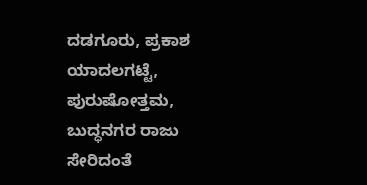ದಡಗೂರು, ಪ್ರಕಾಶ ಯಾದಲಗಟ್ಟೆ, ಪುರುಷೋತ್ತಮ, ಬುದ್ಧನಗರ ರಾಜು ಸೇರಿದಂತೆ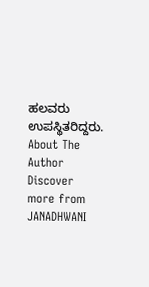ಹಲವರು ಉಪಸ್ಥಿತರಿದ್ದರು.
About The Author
Discover more from JANADHWANI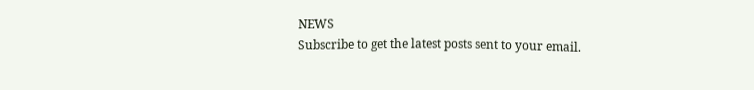NEWS
Subscribe to get the latest posts sent to your email.